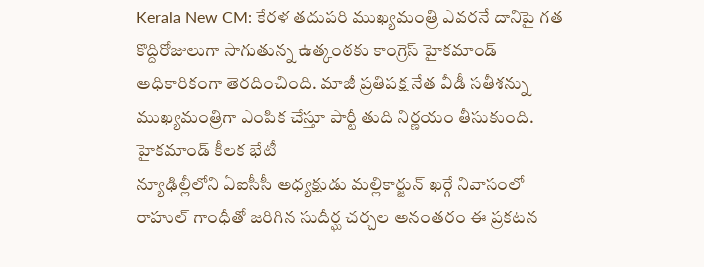Kerala New CM: కేరళ తదుపరి ముఖ్యమంత్రి ఎవరనే దానిపై గత కొద్దిరోజులుగా సాగుతున్న ఉత్కంఠకు కాంగ్రెస్ హైకమాండ్ అధికారికంగా తెరదించింది. మాజీ ప్రతిపక్ష నేత వీడీ సతీశన్ను ముఖ్యమంత్రిగా ఎంపిక చేస్తూ పార్టీ తుది నిర్ణయం తీసుకుంది.
హైకమాండ్ కీలక భేటీ
న్యూఢిల్లీలోని ఏఐసీసీ అధ్యక్షుడు మల్లికార్జున్ ఖర్గే నివాసంలో రాహుల్ గాంధీతో జరిగిన సుదీర్ఘ చర్చల అనంతరం ఈ ప్రకటన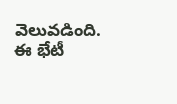వెలువడింది. ఈ భేటీ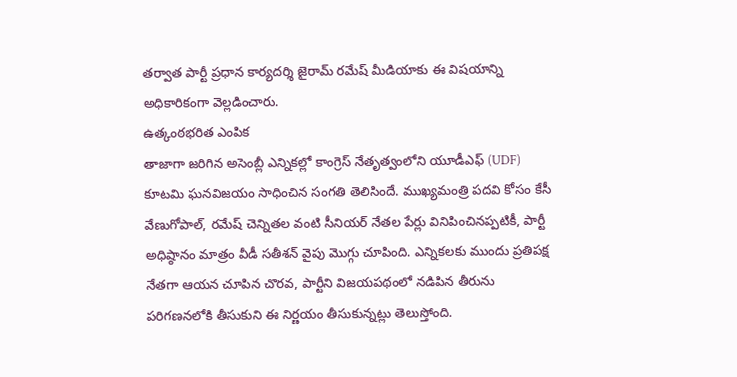తర్వాత పార్టీ ప్రధాన కార్యదర్శి జైరామ్ రమేష్ మీడియాకు ఈ విషయాన్ని అధికారికంగా వెల్లడించారు.
ఉత్కంఠభరిత ఎంపిక
తాజాగా జరిగిన అసెంబ్లీ ఎన్నికల్లో కాంగ్రెస్ నేతృత్వంలోని యూడీఎఫ్ (UDF) కూటమి ఘనవిజయం సాధించిన సంగతి తెలిసిందే. ముఖ్యమంత్రి పదవి కోసం కేసీ వేణుగోపాల్, రమేష్ చెన్నితల వంటి సీనియర్ నేతల పేర్లు వినిపించినప్పటికీ, పార్టీ అధిష్ఠానం మాత్రం వీడీ సతీశన్ వైపు మొగ్గు చూపింది. ఎన్నికలకు ముందు ప్రతిపక్ష నేతగా ఆయన చూపిన చొరవ, పార్టీని విజయపథంలో నడిపిన తీరును పరిగణనలోకి తీసుకుని ఈ నిర్ణయం తీసుకున్నట్లు తెలుస్తోంది.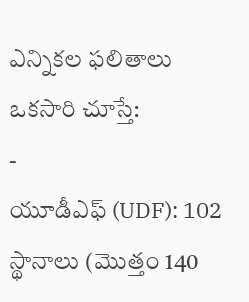ఎన్నికల ఫలితాలు ఒకసారి చూస్తే:
-
యూడీఎఫ్ (UDF): 102 స్థానాలు (మొత్తం 140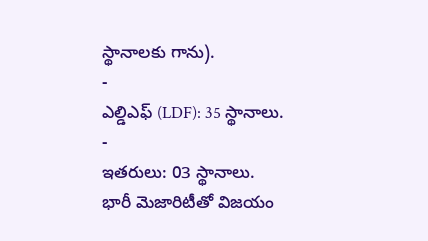స్థానాలకు గాను).
-
ఎల్డిఎఫ్ (LDF): 35 స్థానాలు.
-
ఇతరులు: 03 స్థానాలు.
భారీ మెజారిటీతో విజయం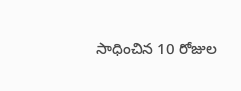సాధించిన 10 రోజుల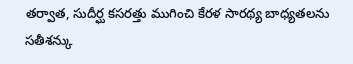తర్వాత, సుదీర్ఘ కసరత్తు ముగించి కేరళ సారథ్య బాధ్యతలను సతీశన్కు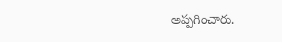అప్పగించారు.